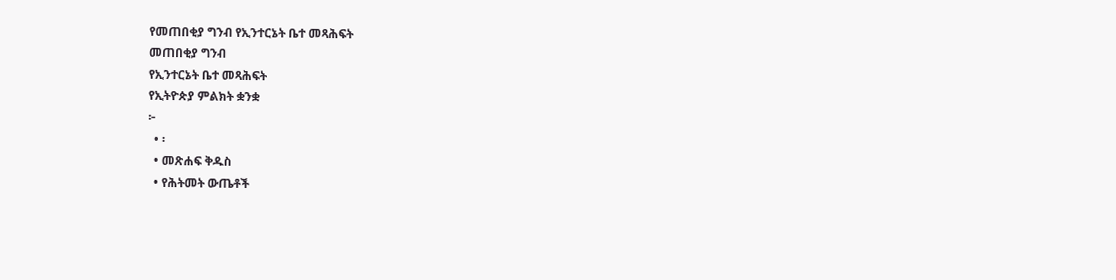የመጠበቂያ ግንብ የኢንተርኔት ቤተ መጻሕፍት
መጠበቂያ ግንብ
የኢንተርኔት ቤተ መጻሕፍት
የኢትዮጵያ ምልክት ቋንቋ
፦
  • ፡
  • መጽሐፍ ቅዱስ
  • የሕትመት ውጤቶች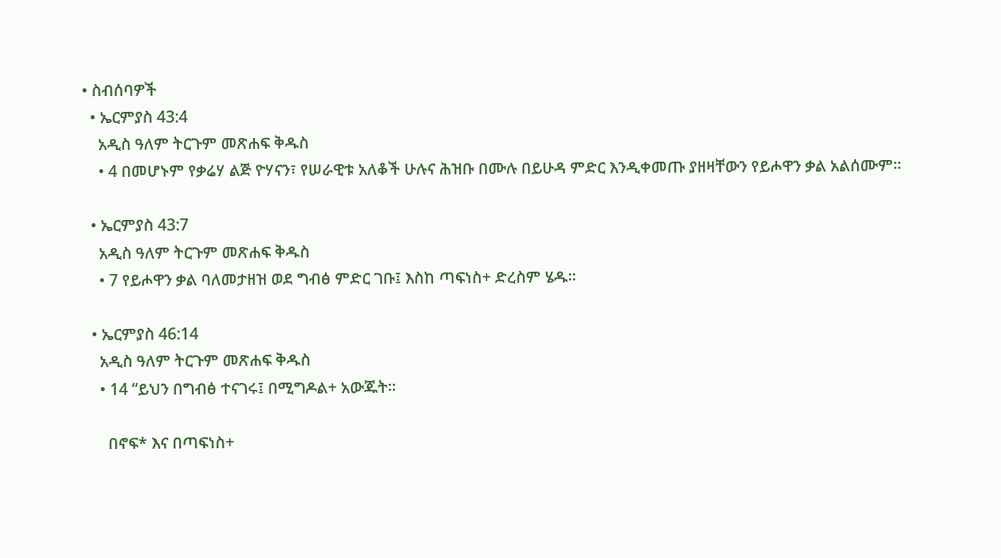• ስብሰባዎች
  • ኤርምያስ 43:4
    አዲስ ዓለም ትርጉም መጽሐፍ ቅዱስ
    • 4 በመሆኑም የቃሬሃ ልጅ ዮሃናን፣ የሠራዊቱ አለቆች ሁሉና ሕዝቡ በሙሉ በይሁዳ ምድር እንዲቀመጡ ያዘዛቸውን የይሖዋን ቃል አልሰሙም።

  • ኤርምያስ 43:7
    አዲስ ዓለም ትርጉም መጽሐፍ ቅዱስ
    • 7 የይሖዋን ቃል ባለመታዘዝ ወደ ግብፅ ምድር ገቡ፤ እስከ ጣፍነስ+ ድረስም ሄዱ።

  • ኤርምያስ 46:14
    አዲስ ዓለም ትርጉም መጽሐፍ ቅዱስ
    • 14 “ይህን በግብፅ ተናገሩ፤ በሚግዶል+ አውጁት።

      በኖፍ* እና በጣፍነስ+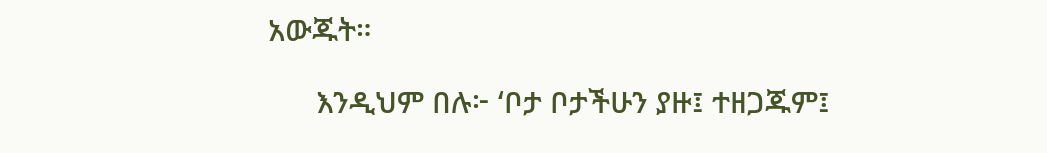አውጁት።

      እንዲህም በሉ፦ ‘ቦታ ቦታችሁን ያዙ፤ ተዘጋጁም፤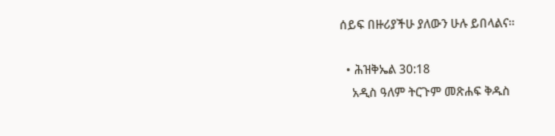ሰይፍ በዙሪያችሁ ያለውን ሁሉ ይበላልና።

  • ሕዝቅኤል 30:18
    አዲስ ዓለም ትርጉም መጽሐፍ ቅዱስ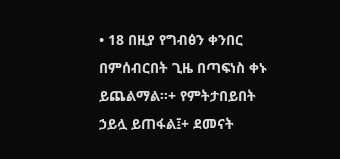• 18 በዚያ የግብፅን ቀንበር በምሰብርበት ጊዜ በጣፍነስ ቀኑ ይጨልማል።+ የምትታበይበት ኃይሏ ይጠፋል፤+ ደመናት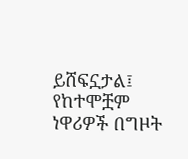ይሸፍኗታል፤ የከተሞቿም ነዋሪዎች በግዞት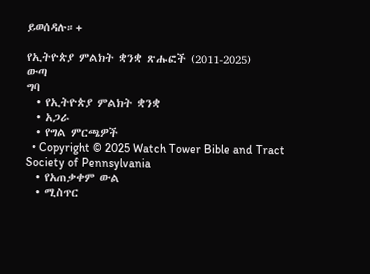ይወሰዳሉ።+

የኢትዮጵያ ምልክት ቋንቋ ጽሑፎች (2011-2025)
ውጣ
ግባ
  • የኢትዮጵያ ምልክት ቋንቋ
  • አጋራ
  • የግል ምርጫዎች
  • Copyright © 2025 Watch Tower Bible and Tract Society of Pennsylvania
  • የአጠቃቀም ውል
  • ሚስጥር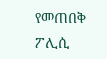የመጠበቅ ፖሊሲ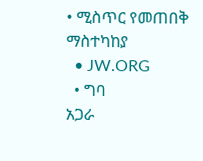• ሚስጥር የመጠበቅ ማስተካከያ
  • JW.ORG
  • ግባ
አጋራ